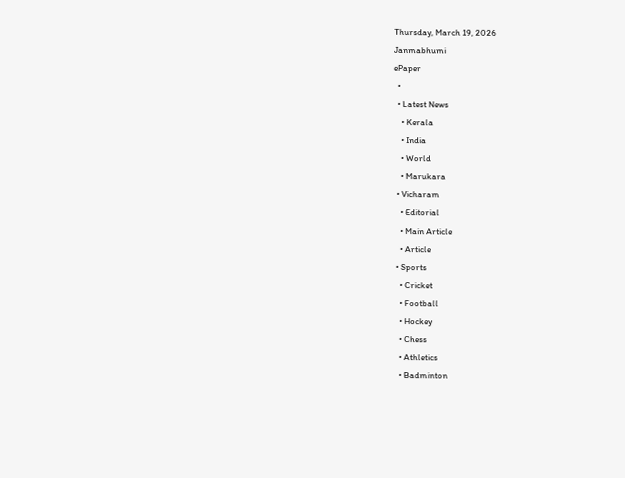Thursday, March 19, 2026
Janmabhumi
ePaper
  •
  • Latest News
    • Kerala
    • India
    • World
    • Marukara
  • Vicharam
    • Editorial
    • Main Article
    • Article
  • Sports
    • Cricket
    • Football
    • Hockey
    • Chess
    • Athletics
    • Badminton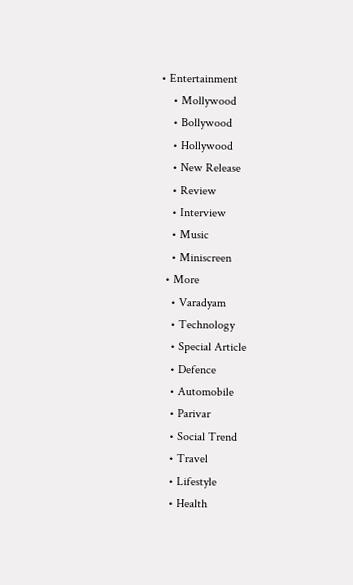• Entertainment
    • Mollywood
    • Bollywood
    • Hollywood
    • New Release
    • Review
    • Interview
    • Music
    • Miniscreen
  • More
    • Varadyam
    • Technology
    • Special Article
    • Defence
    • Automobile
    • Parivar
    • Social Trend
    • Travel
    • Lifestyle
    • Health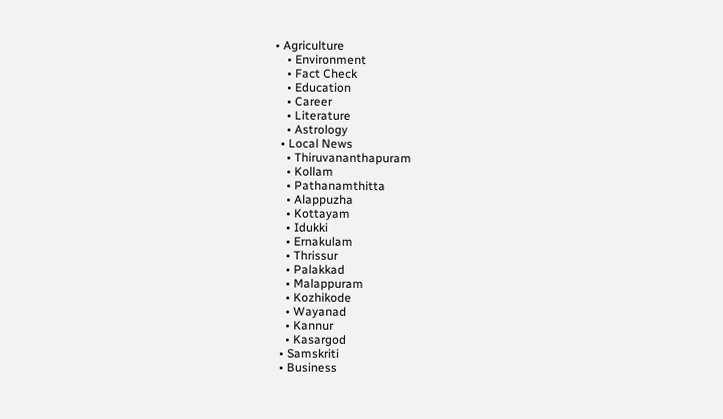• Agriculture
    • Environment
    • Fact Check
    • Education
    • Career
    • Literature
    • Astrology
  • Local News
    • Thiruvananthapuram
    • Kollam
    • Pathanamthitta
    • Alappuzha
    • Kottayam
    • Idukki
    • Ernakulam
    • Thrissur
    • Palakkad
    • Malappuram
    • Kozhikode
    • Wayanad
    • Kannur
    • Kasargod
  • Samskriti
  • Business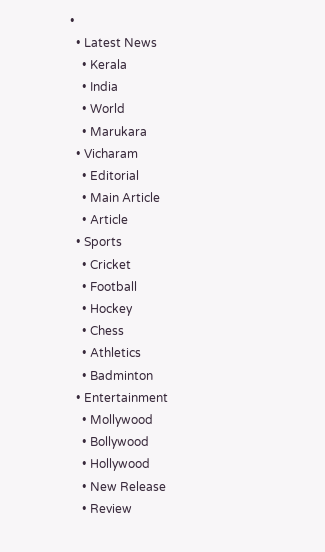•
  • Latest News
    • Kerala
    • India
    • World
    • Marukara
  • Vicharam
    • Editorial
    • Main Article
    • Article
  • Sports
    • Cricket
    • Football
    • Hockey
    • Chess
    • Athletics
    • Badminton
  • Entertainment
    • Mollywood
    • Bollywood
    • Hollywood
    • New Release
    • Review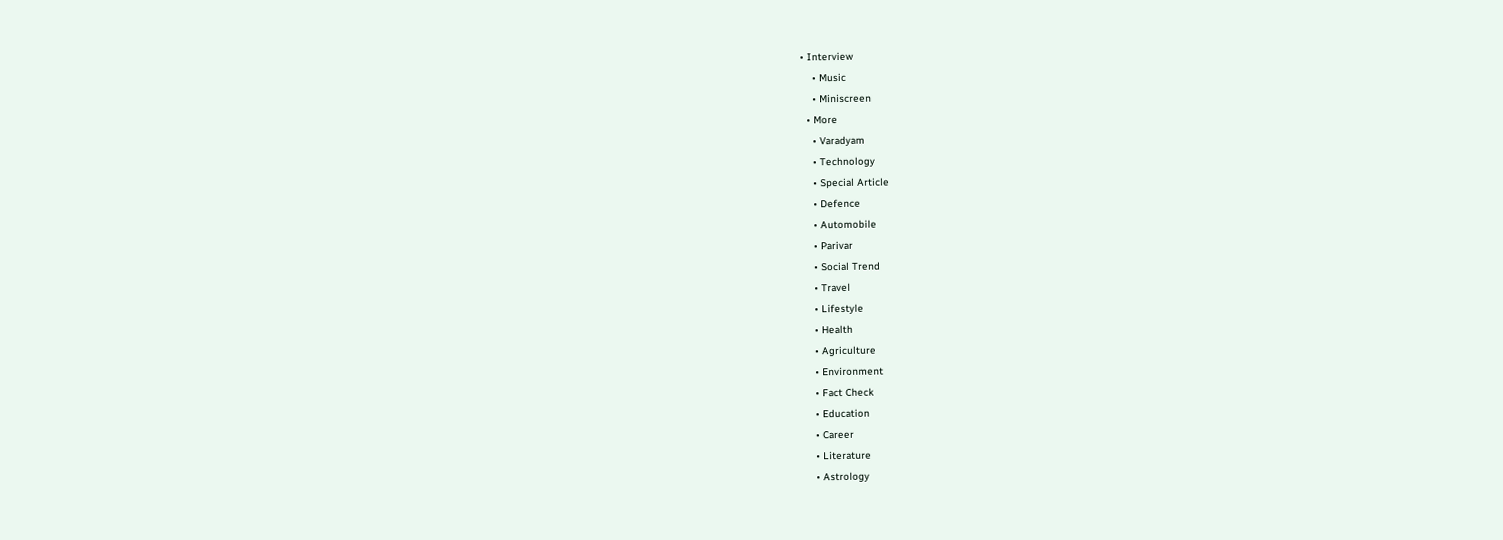• Interview
    • Music
    • Miniscreen
  • More
    • Varadyam
    • Technology
    • Special Article
    • Defence
    • Automobile
    • Parivar
    • Social Trend
    • Travel
    • Lifestyle
    • Health
    • Agriculture
    • Environment
    • Fact Check
    • Education
    • Career
    • Literature
    • Astrology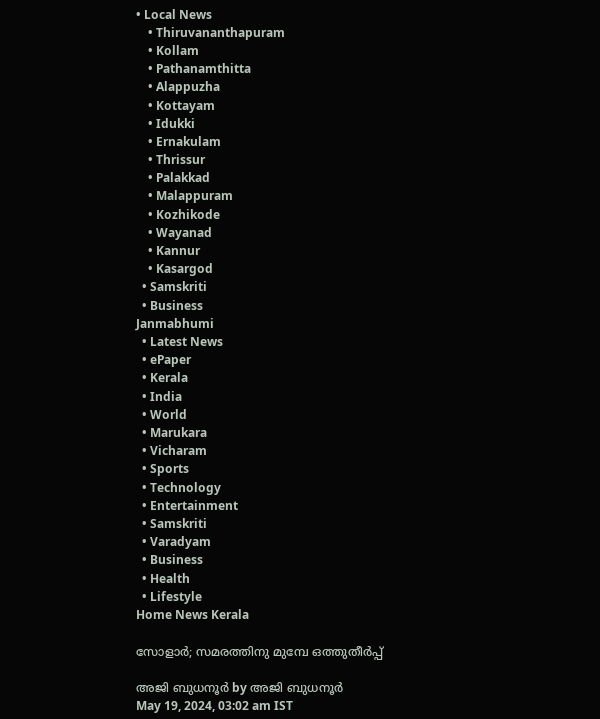• Local News
    • Thiruvananthapuram
    • Kollam
    • Pathanamthitta
    • Alappuzha
    • Kottayam
    • Idukki
    • Ernakulam
    • Thrissur
    • Palakkad
    • Malappuram
    • Kozhikode
    • Wayanad
    • Kannur
    • Kasargod
  • Samskriti
  • Business
Janmabhumi
  • Latest News
  • ePaper
  • Kerala
  • India
  • World
  • Marukara
  • Vicharam
  • Sports
  • Technology
  • Entertainment
  • Samskriti
  • Varadyam
  • Business
  • Health
  • Lifestyle
Home News Kerala

സോളാര്‍; സമരത്തിനു മുമ്പേ ഒത്തുതീര്‍പ്പ്

അജി ബുധനൂര്‍ by അജി ബുധനൂര്‍
May 19, 2024, 03:02 am IST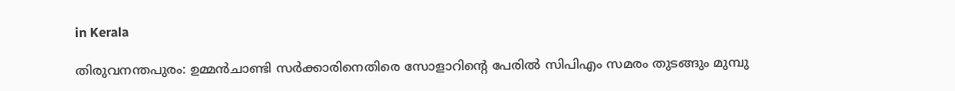in Kerala

തിരുവനന്തപുരം: ഉമ്മന്‍ചാണ്ടി സര്‍ക്കാരിനെതിരെ സോളാറിന്റെ പേരില്‍ സിപിഎം സമരം തുടങ്ങും മുമ്പു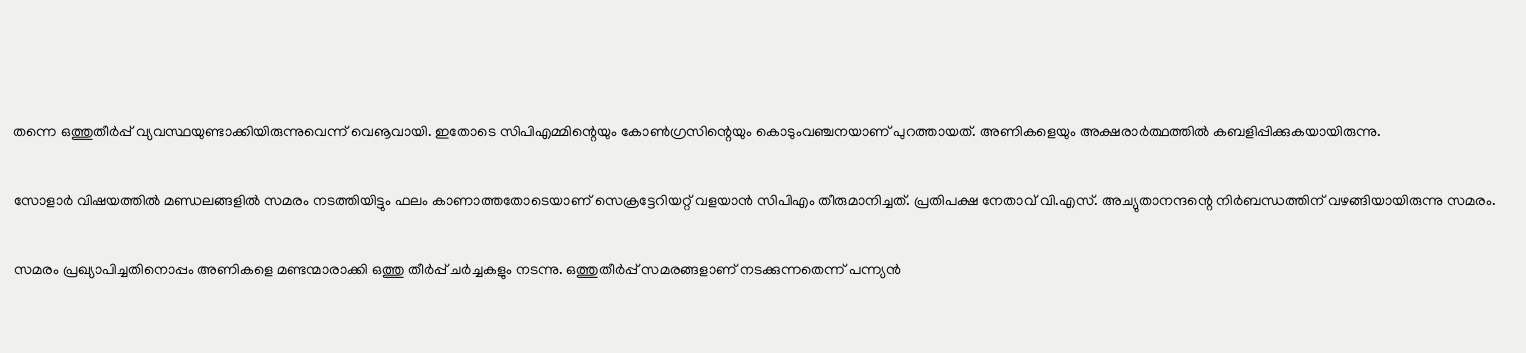തന്നെ ഒത്തുതീര്‍പ്പ് വ്യവസ്ഥയുണ്ടാക്കിയിരുന്നുവെന്ന് വെൡവായി. ഇതോടെ സിപിഎമ്മിന്റെയും കോണ്‍ഗ്രസിന്റെയും കൊടുംവഞ്ചനയാണ് പുറത്തായത്. അണികളെയും അക്ഷരാര്‍ത്ഥത്തില്‍ കബളിപ്പിക്കുകയായിരുന്നു.

സോളാര്‍ വിഷയത്തില്‍ മണ്ഡലങ്ങളില്‍ സമരം നടത്തിയിട്ടും ഫലം കാണാത്തതോടെയാണ് സെക്രട്ടേറിയറ്റ് വളയാന്‍ സിപിഎം തീരുമാനിച്ചത്. പ്രതിപക്ഷ നേതാവ് വി.എസ്. അച്യുതാനന്ദന്റെ നിര്‍ബന്ധത്തിന് വഴങ്ങിയായിരുന്നു സമരം.

സമരം പ്രഖ്യാപിച്ചതിനൊപ്പം അണികളെ മണ്ടന്മാരാക്കി ഒത്തു തീര്‍പ്പ് ചര്‍ച്ചകളും നടന്നു. ഒത്തുതീര്‍പ്പ് സമരങ്ങളാണ് നടക്കുന്നതെന്ന് പന്ന്യന്‍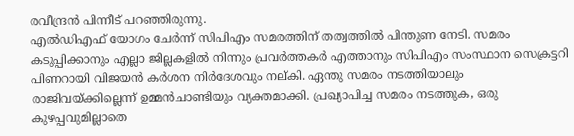രവീന്ദ്രന്‍ പിന്നീട് പറഞ്ഞിരുന്നു.
എല്‍ഡിഎഫ് യോഗം ചേര്‍ന്ന് സിപിഎം സമരത്തിന് തത്വത്തില്‍ പിന്തുണ നേടി. സമരം കടുപ്പിക്കാനും എല്ലാ ജില്ലകളില്‍ നിന്നും പ്രവര്‍ത്തകര്‍ എത്താനും സിപിഎം സംസ്ഥാന സെക്രട്ടറി പിണറായി വിജയന്‍ കര്‍ശന നിര്‍ദേശവും നല്കി. ഏന്തു സമരം നടത്തിയാലും രാജിവയ്‌ക്കില്ലെന്ന് ഉമ്മന്‍ചാണ്ടിയും വ്യക്തമാക്കി. പ്രഖ്യാപിച്ച സമരം നടത്തുക, ഒരു കുഴപ്പവുമില്ലാതെ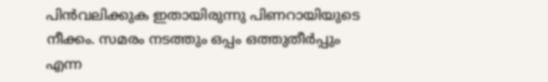പിന്‍വലിക്കുക ഇതായിരുന്നു പിണറായിയുടെ നീക്കം. സമരം നടത്തും ഒപ്പം ഒത്തുതീര്‍പ്പും എന്ന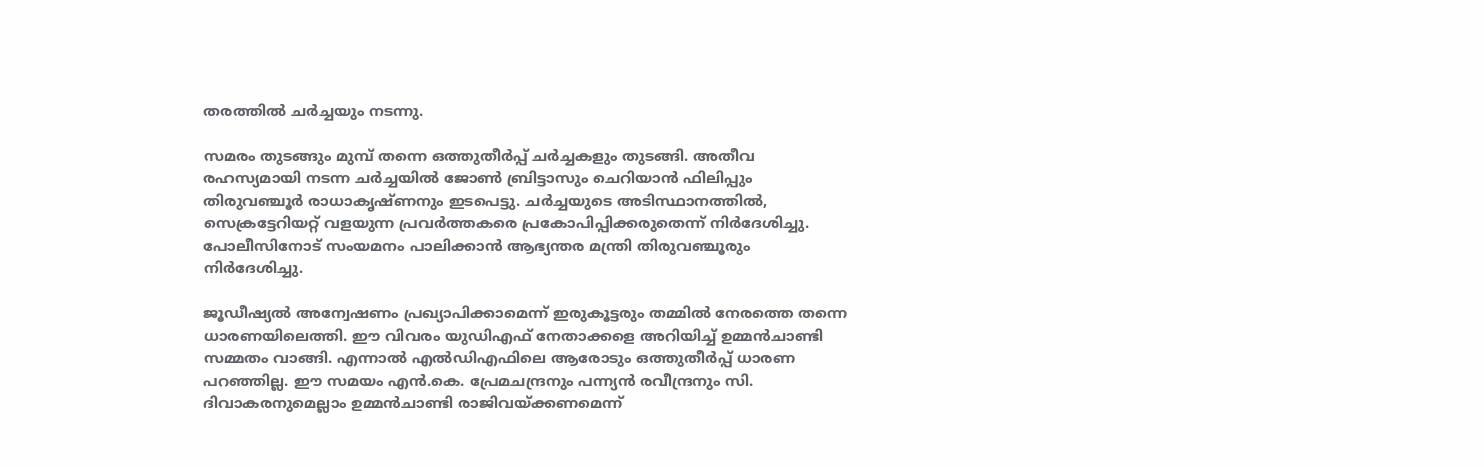തരത്തില്‍ ചര്‍ച്ചയും നടന്നു.

സമരം തുടങ്ങും മുമ്പ് തന്നെ ഒത്തുതീര്‍പ്പ് ചര്‍ച്ചകളും തുടങ്ങി. അതീവ രഹസ്യമായി നടന്ന ചര്‍ച്ചയില്‍ ജോണ്‍ ബ്രിട്ടാസും ചെറിയാന്‍ ഫിലിപ്പും തിരുവഞ്ചൂര്‍ രാധാകൃഷ്ണനും ഇടപെട്ടു. ചര്‍ച്ചയുടെ അടിസ്ഥാനത്തില്‍, സെക്രട്ടേറിയറ്റ് വളയുന്ന പ്രവര്‍ത്തകരെ പ്രകോപിപ്പിക്കരുതെന്ന് നിര്‍ദേശിച്ചു. പോലീസിനോട് സംയമനം പാലിക്കാന്‍ ആഭ്യന്തര മന്ത്രി തിരുവഞ്ചൂരും നിര്‍ദേശിച്ചു.

ജൂഡീഷ്യല്‍ അന്വേഷണം പ്രഖ്യാപിക്കാമെന്ന് ഇരുകൂട്ടരും തമ്മില്‍ നേരത്തെ തന്നെ ധാരണയിലെത്തി. ഈ വിവരം യുഡിഎഫ് നേതാക്കളെ അറിയിച്ച് ഉമ്മന്‍ചാണ്ടി സമ്മതം വാങ്ങി. എന്നാല്‍ എല്‍ഡിഎഫിലെ ആരോടും ഒത്തുതീര്‍പ്പ് ധാരണ പറഞ്ഞില്ല. ഈ സമയം എന്‍.കെ. പ്രേമചന്ദ്രനും പന്ന്യന്‍ രവീന്ദ്രനും സി. ദിവാകരനുമെല്ലാം ഉമ്മന്‍ചാണ്ടി രാജിവയ്‌ക്കണമെന്ന്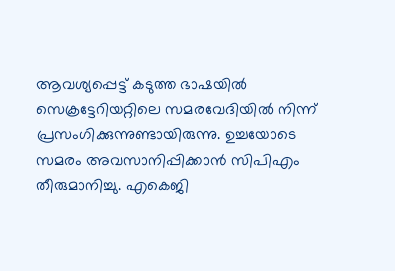ആവശ്യപ്പെട്ട് കടുത്ത ഭാഷയില്‍ സെക്രട്ടേറിയറ്റിലെ സമരവേദിയില്‍ നിന്ന് പ്രസംഗിക്കുന്നുണ്ടായിരുന്നു. ഉച്ചയോടെ സമരം അവസാനിപ്പിക്കാന്‍ സിപിഎം തീരുമാനിച്ചു. എകെജി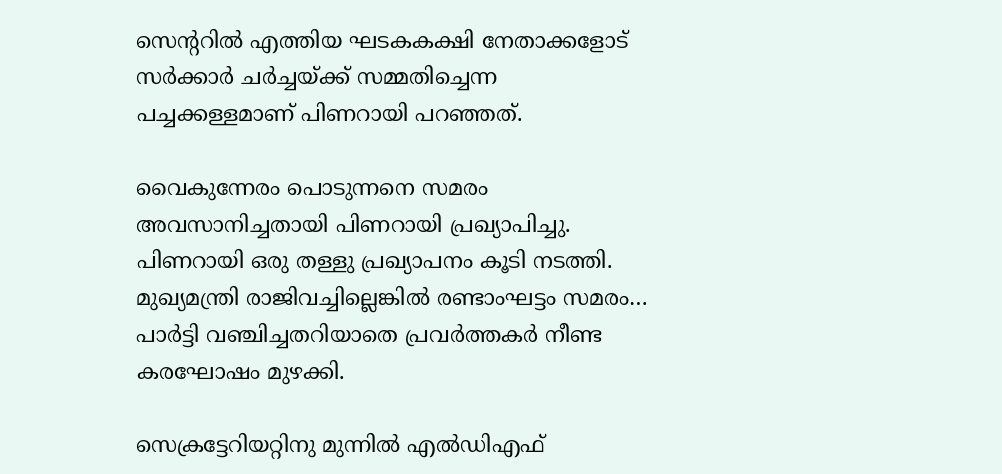സെന്ററില്‍ എത്തിയ ഘടകകക്ഷി നേതാക്കളോട് സര്‍ക്കാര്‍ ചര്‍ച്ചയ്‌ക്ക് സമ്മതിച്ചെന്ന പച്ചക്കള്ളമാണ് പിണറായി പറഞ്ഞത്.

വൈകുന്നേരം പൊടുന്നനെ സമരം അവസാനിച്ചതായി പിണറായി പ്രഖ്യാപിച്ചു. പിണറായി ഒരു തള്ളു പ്രഖ്യാപനം കൂടി നടത്തി. മുഖ്യമന്ത്രി രാജിവച്ചില്ലെങ്കില്‍ രണ്ടാംഘട്ടം സമരം… പാര്‍ട്ടി വഞ്ചിച്ചതറിയാതെ പ്രവര്‍ത്തകര്‍ നീണ്ട കരഘോഷം മുഴക്കി.

സെക്രട്ടേറിയറ്റിനു മുന്നില്‍ എല്‍ഡിഎഫ്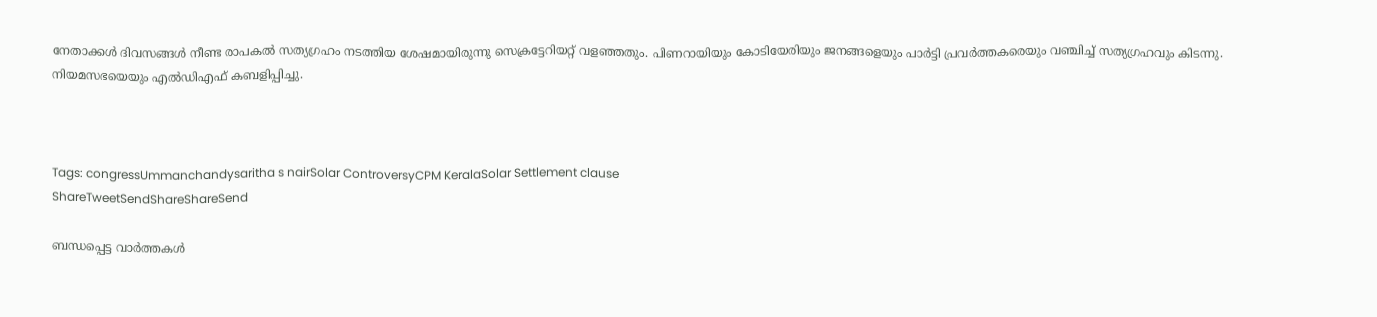നേതാക്കള്‍ ദിവസങ്ങള്‍ നീണ്ട രാപകല്‍ സത്യഗ്രഹം നടത്തിയ ശേഷമായിരുന്നു സെക്രട്ടേറിയറ്റ് വളഞ്ഞതും. പിണറായിയും കോടിയേരിയും ജനങ്ങളെയും പാര്‍ട്ടി പ്രവര്‍ത്തകരെയും വഞ്ചിച്ച് സത്യഗ്രഹവും കിടന്നു. നിയമസഭയെയും എല്‍ഡിഎഫ് കബളിപ്പിച്ചു.



Tags: congressUmmanchandysaritha s nairSolar ControversyCPM KeralaSolar Settlement clause
ShareTweetSendShareShareSend

ബന്ധപ്പെട്ട വാര്‍ത്തകള്‍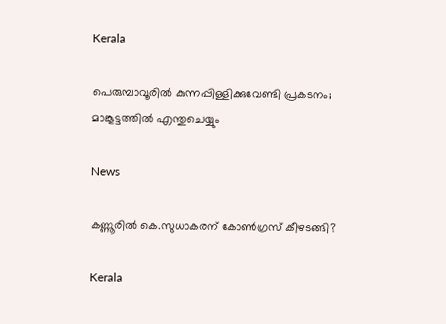Kerala

പെരുമ്പാവൂരിൽ കുന്നപ്പിള്ളിക്കുവേണ്ടി പ്രകടനം; മാങ്കൂട്ടത്തിൽ എന്തുചെയ്യും

News

കണ്ണൂരിൽ കെ.സുധാകരന് കോൺഗ്രസ് കീഴടങ്ങി?

Kerala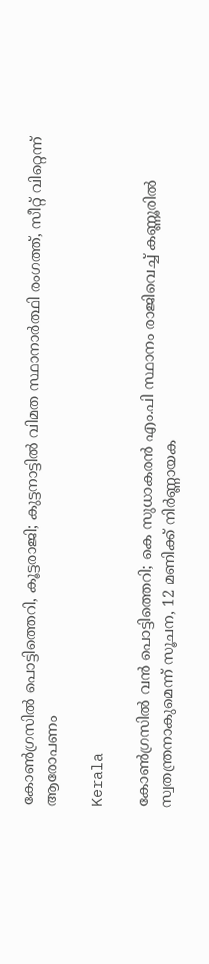കോണ്‍ഗ്രസില്‍ പൊട്ടിത്തെറി, കൂട്ടരാജി; കുട്ടനാട്ടില്‍ വിമത സ്ഥാനാര്‍ത്ഥി രംഗത്ത്, സീറ്റ് വിറ്റെന്ന് ആരോപണം

Kerala

കോണ്‍ഗ്രസില്‍ വന്‍ പൊട്ടിത്തെറി; കെ സുധാകരൻ എം.പി സ്ഥാനം രാജിവെച്ച് കണ്ണൂരില്‍ സ്വതന്ത്രനാകുമെന്ന് സൂചന, 12 മണിക്ക് നിര്‍ണ്ണായക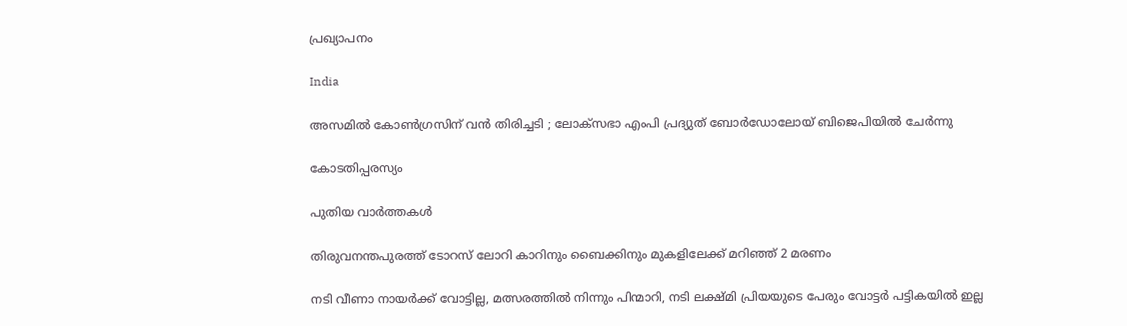പ്രഖ്യാപനം

India

അസമിൽ കോൺഗ്രസിന് വൻ തിരിച്ചടി ; ലോക്‌സഭാ എംപി പ്രദ്യുത് ബോർഡോലോയ് ബിജെപിയിൽ ചേർന്നു

കോടതിപ്പരസ്യം

പുതിയ വാര്‍ത്തകള്‍

തിരുവനന്തപുരത്ത് ടോറസ് ലോറി കാറിനും ബൈക്കിനും മുകളിലേക്ക് മറിഞ്ഞ് 2 മരണം

നടി വീണാ നായര്‍ക്ക് വോട്ടില്ല, മത്സരത്തില്‍ നിന്നും പിന്മാറി, നടി ലക്ഷ്മി പ്രിയയുടെ പേരും വോട്ടര്‍ പട്ടികയില്‍ ഇല്ല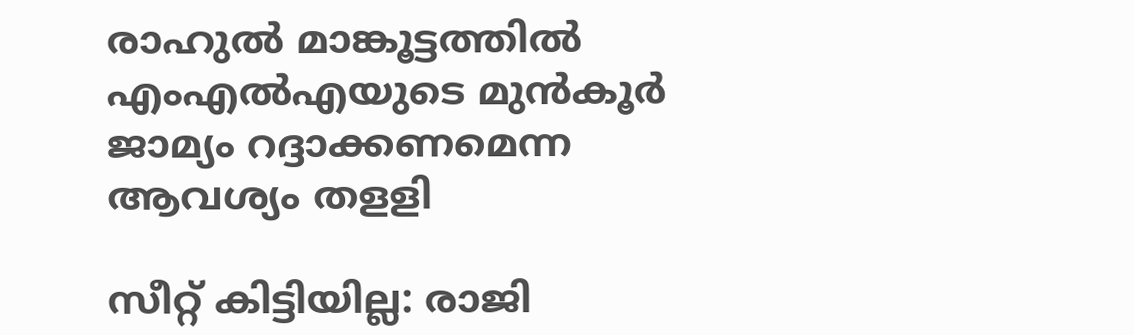രാഹുല്‍ മാങ്കൂട്ടത്തില്‍ എംഎല്‍എയുടെ മുന്‍കൂര്‍ ജാമ്യം റദ്ദാക്കണമെന്ന ആവശ്യം തളളി

സീറ്റ് കിട്ടിയില്ല: രാജി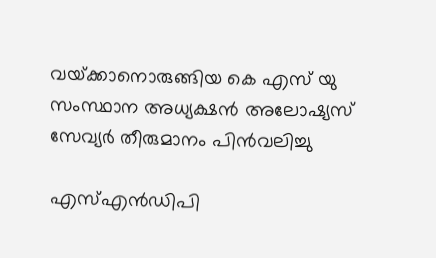വയ്‌ക്കാനൊരുങ്ങിയ കെ എസ് യു സംസ്ഥാന അധ്യക്ഷന്‍ അലോഷ്യസ് സേവ്യര്‍ തീരുമാനം പിന്‍വലിച്ചു

എസ്എന്‍ഡിപി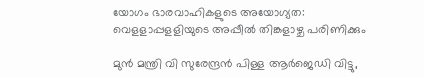യോഗം ഭാരവാഹികളുടെ അയോഗ്യത: വെളളാപ്പളളിയുടെ അപ്പീല്‍ തിങ്കളാഴ്ച പരിണിക്കും

മുന്‍ മന്ത്രി വി സുരേന്ദ്രന്‍ പിള്ള ആര്‍ജെഡി വിട്ടു,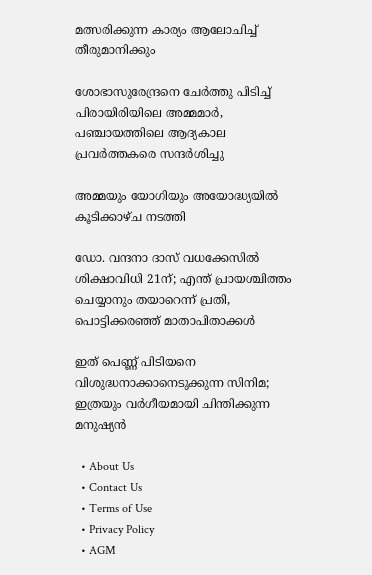മത്സരിക്കുന്ന കാര്യം ആലോചിച്ച് തീരുമാനിക്കും

ശോഭാസുരേന്ദ്രനെ ചേര്‍ത്തു പിടിച്ച് പിരായിരിയിലെ അമ്മമാര്‍, പഞ്ചായത്തിലെ ആദ്യകാല പ്രവര്‍ത്തകരെ സന്ദര്‍ശിച്ചു

അമ്മയും യോഗിയും അയോദ്ധ്യയിൽ കൂടിക്കാഴ്ച നടത്തി

ഡോ. വന്ദനാ ദാസ് വധക്കേസിൽ ശിക്ഷാവിധി 21ന്; എന്ത് പ്രായശ്ചിത്തം ചെയ്യാനും തയാറെന്ന് പ്രതി, പൊട്ടിക്കരഞ്ഞ് മാതാപിതാക്കൾ

ഇത് പെണ്ണ് പിടിയനെ വിശുദ്ധനാക്കാനെടുക്കുന്ന സിനിമ; ഇത്രയും വർഗീയമായി ചിന്തിക്കുന്ന മനുഷ്യൻ

  • About Us
  • Contact Us
  • Terms of Use
  • Privacy Policy
  • AGM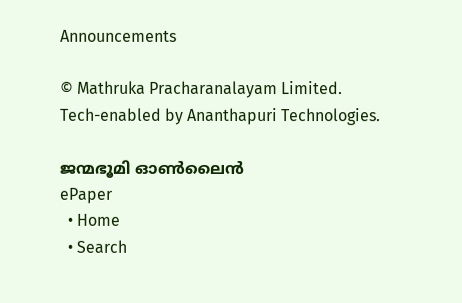Announcements

© Mathruka Pracharanalayam Limited.
Tech-enabled by Ananthapuri Technologies.

ജന്മഭൂമി ഓണ്‍ലൈന്‍
ePaper
  • Home
  • Search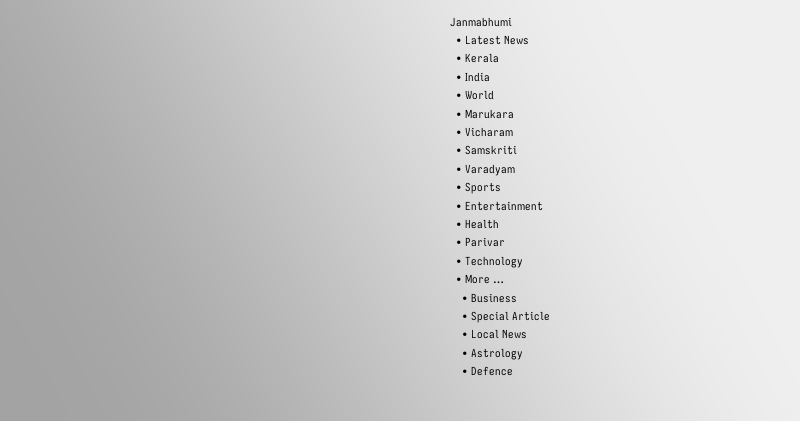Janmabhumi
  • Latest News
  • Kerala
  • India
  • World
  • Marukara
  • Vicharam
  • Samskriti
  • Varadyam
  • Sports
  • Entertainment
  • Health
  • Parivar
  • Technology
  • More …
    • Business
    • Special Article
    • Local News
    • Astrology
    • Defence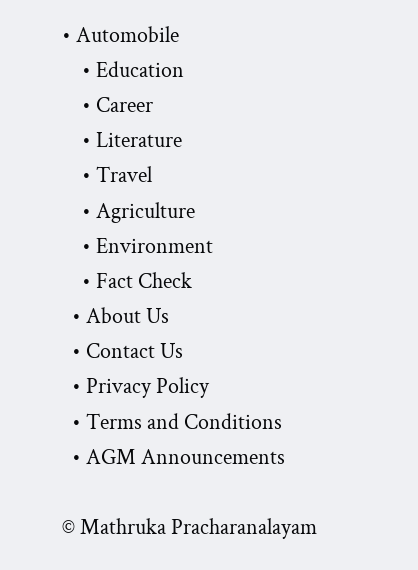• Automobile
    • Education
    • Career
    • Literature
    • Travel
    • Agriculture
    • Environment
    • Fact Check
  • About Us
  • Contact Us
  • Privacy Policy
  • Terms and Conditions
  • AGM Announcements

© Mathruka Pracharanalayam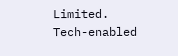Limited.
Tech-enabled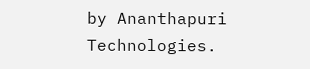by Ananthapuri Technologies.